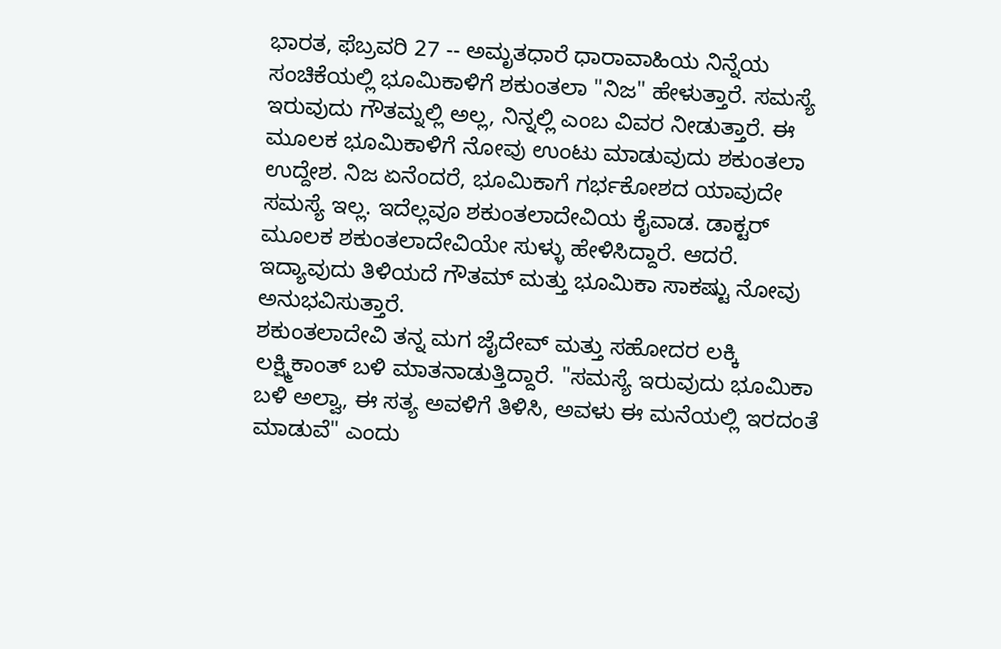ಭಾರತ, ಫೆಬ್ರವರಿ 27 -- ಅಮೃತಧಾರೆ ಧಾರಾವಾಹಿಯ ನಿನ್ನೆಯ ಸಂಚಿಕೆಯಲ್ಲಿ ಭೂಮಿಕಾಳಿಗೆ ಶಕುಂತಲಾ "ನಿಜ" ಹೇಳುತ್ತಾರೆ. ಸಮಸ್ಯೆ ಇರುವುದು ಗೌತಮ್ನಲ್ಲಿ ಅಲ್ಲ, ನಿನ್ನಲ್ಲಿ ಎಂಬ ವಿವರ ನೀಡುತ್ತಾರೆ. ಈ ಮೂಲಕ ಭೂಮಿಕಾಳಿಗೆ ನೋವು ಉಂಟು ಮಾಡುವುದು ಶಕುಂತಲಾ ಉದ್ದೇಶ. ನಿಜ ಏನೆಂದರೆ, ಭೂಮಿಕಾಗೆ ಗರ್ಭಕೋಶದ ಯಾವುದೇ ಸಮಸ್ಯೆ ಇಲ್ಲ. ಇದೆಲ್ಲವೂ ಶಕುಂತಲಾದೇವಿಯ ಕೈವಾಡ. ಡಾಕ್ಟರ್ ಮೂಲಕ ಶಕುಂತಲಾದೇವಿಯೇ ಸುಳ್ಳು ಹೇಳಿಸಿದ್ದಾರೆ. ಆದರೆ. ಇದ್ಯಾವುದು ತಿಳಿಯದೆ ಗೌತಮ್ ಮತ್ತು ಭೂಮಿಕಾ ಸಾಕಷ್ಟು ನೋವು ಅನುಭವಿಸುತ್ತಾರೆ.
ಶಕುಂತಲಾದೇವಿ ತನ್ನ ಮಗ ಜೈದೇವ್ ಮತ್ತು ಸಹೋದರ ಲಕ್ಕಿ ಲಕ್ಷ್ಮಿಕಾಂತ್ ಬಳಿ ಮಾತನಾಡುತ್ತಿದ್ದಾರೆ. "ಸಮಸ್ಯೆ ಇರುವುದು ಭೂಮಿಕಾ ಬಳಿ ಅಲ್ವಾ, ಈ ಸತ್ಯ ಅವಳಿಗೆ ತಿಳಿಸಿ, ಅವಳು ಈ ಮನೆಯಲ್ಲಿ ಇರದಂತೆ ಮಾಡುವೆ" ಎಂದು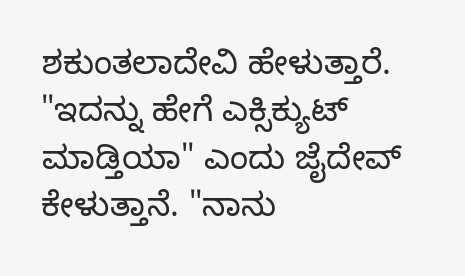ಶಕುಂತಲಾದೇವಿ ಹೇಳುತ್ತಾರೆ. "ಇದನ್ನು ಹೇಗೆ ಎಕ್ಸಿಕ್ಯುಟ್ ಮಾಡ್ತಿಯಾ" ಎಂದು ಜೈದೇವ್ ಕೇಳುತ್ತಾನೆ. "ನಾನು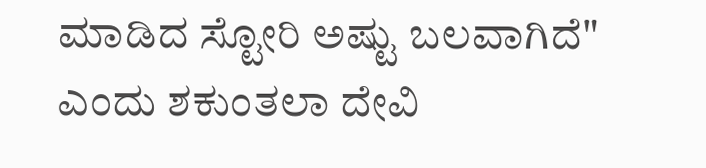ಮಾಡಿದ ಸ್ಟೋರಿ ಅಷ್ಟು ಬಲವಾಗಿದೆ" ಎಂದು ಶಕುಂತಲಾ ದೇವಿ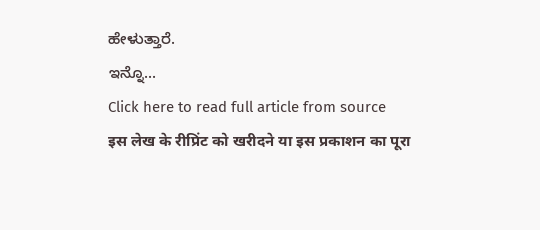ಹೇಳುತ್ತಾರೆ.
ಇನ್ನೊ...
Click here to read full article from source
इस लेख के रीप्रिंट को खरीदने या इस प्रकाशन का पूरा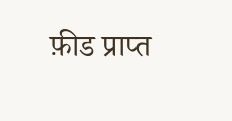फ़ीड प्राप्त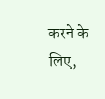करने के लिए,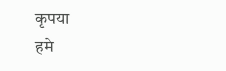कृपया
हमे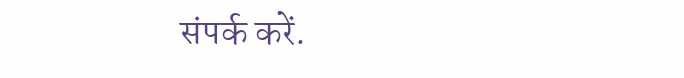संपर्क करें.